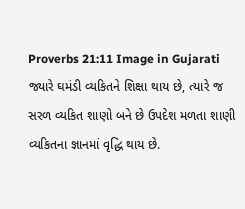Proverbs 21:11 Image in Gujarati
જ્યારે ઘમંડી વ્યકિતને શિક્ષા થાય છે, ત્યારે જ સરળ વ્યકિત શાણો બને છે ઉપદેશ મળતા શાણી વ્યકિતના જ્ઞાનમાં વૃદ્ધિ થાય છે.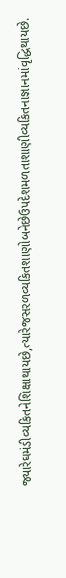જ્યારેઘમંડીવ્યકિતનેશિક્ષાથાયછે,ત્યારેજસરળવ્યકિતશાણોબનેછેઉપદેશમળતાશાણીવ્યકિતનાજ્ઞાનમાંવૃદ્ધિથાયછે.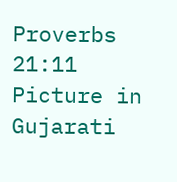Proverbs 21:11 Picture in Gujarati